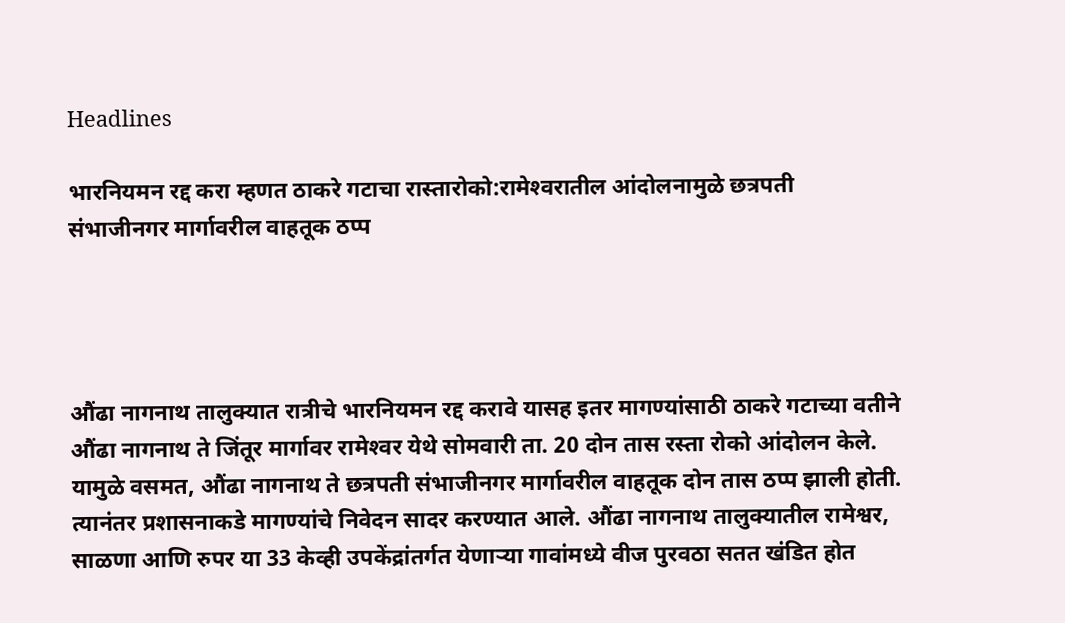Headlines

भारनियमन रद्द करा म्हणत ठाकरे गटाचा रास्तारोको:रामेश्‍वरातील आंदोलनामुळे छत्रपती संभाजीनगर मार्गावरील वाहतूक ठप्प




औंढा नागनाथ तालुक्यात रात्रीचे भारनियमन रद्द करावे यासह इतर मागण्यांसाठी ठाकरे गटाच्या वतीने औंढा नागनाथ ते जिंतूर मार्गावर रामेश्‍वर येथे सोमवारी ता. 20 दोन तास रस्ता रोको आंदोलन केले. यामुळे वसमत, औंढा नागनाथ ते छत्रपती संभाजीनगर मार्गावरील वाहतूक दोन तास ठप्प झाली होती. त्यानंतर प्रशासनाकडे मागण्यांचे निवेदन सादर करण्यात आले. औंढा नागनाथ तालुक्यातील रामेश्वर, साळणा आणि रुपर या 33 केव्ही उपकेंद्रांतर्गत येणाऱ्या गावांमध्ये वीज पुरवठा सतत खंडित होत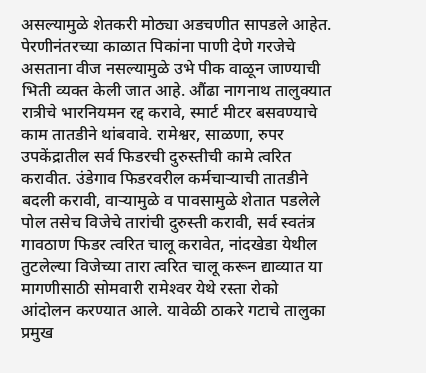असल्यामुळे शेतकरी मोठ्या अडचणीत सापडले आहेत. पेरणीनंतरच्या काळात पिकांना पाणी देणे गरजेचे असताना वीज नसल्यामुळे उभे पीक वाळून जाण्याची भिती व्यक्त केली जात आहे. औंढा नागनाथ तालुक्यात रात्रीचे भारनियमन रद्द करावे, स्मार्ट मीटर बसवण्याचे काम तातडीने थांबवावे. रामेश्वर, साळणा, रुपर उपकेंद्रातील सर्व फिडरची दुरुस्तीची कामे त्वरित करावीत. उंडेगाव फिडरवरील कर्मचाऱ्याची तातडीने बदली करावी, वाऱ्यामुळे व पावसामुळे शेतात पडलेले पोल तसेच विजेचे तारांची दुरुस्ती करावी, सर्व स्वतंत्र गावठाण फिडर त्वरित चालू करावेत, नांदखेडा येथील तुटलेल्या विजेच्या तारा त्वरित चालू करून द्याव्यात या मागणीसाठी सोमवारी रामेश्‍वर येथे रस्ता रोको आंदोलन करण्यात आले. यावेळी ठाकरे गटाचे तालुका प्रमुख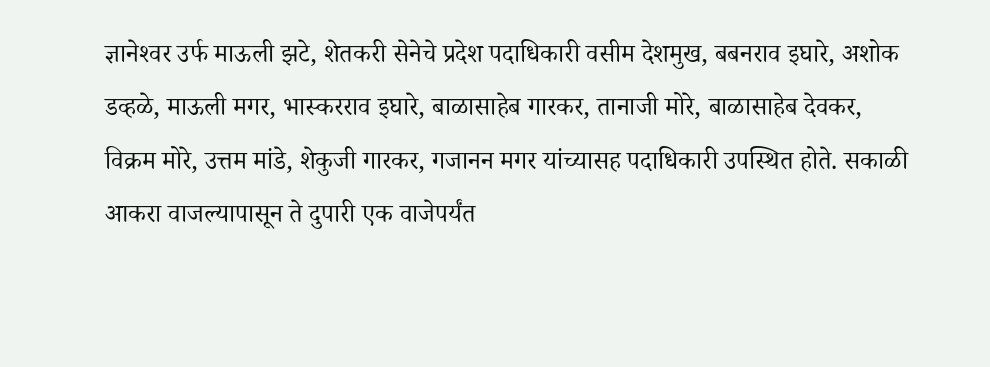ज्ञानेश्‍वर उर्फ माऊली झटे, शेतकरी सेनेचे प्रदेश पदाधिकारी वसीम देशमुख, बबनराव इघारे, अशोक डव्हळे, माऊली मगर, भास्करराव इघारे, बाळासाहेब गारकर, तानाजी मोरे, बाळासाहेब देवकर, विक्रम मोरे, उत्तम मांडे, शेकुजी गारकर, गजानन मगर यांच्यासह पदाधिकारी उपस्थित होते. सकाळी आकरा वाजल्यापासून ते दुपारी एक वाजेपर्यंत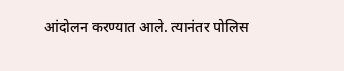आंदोलन करण्यात आले. त्यानंतर पोलिस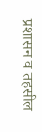प्रशासन व तहसील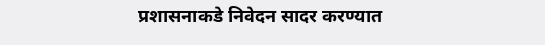प्रशासनाकडे निवेदन सादर करण्यात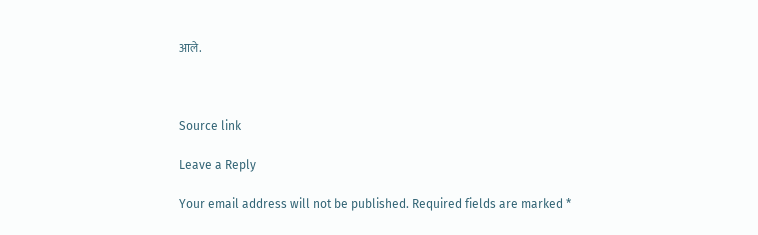आले.



Source link

Leave a Reply

Your email address will not be published. Required fields are marked *